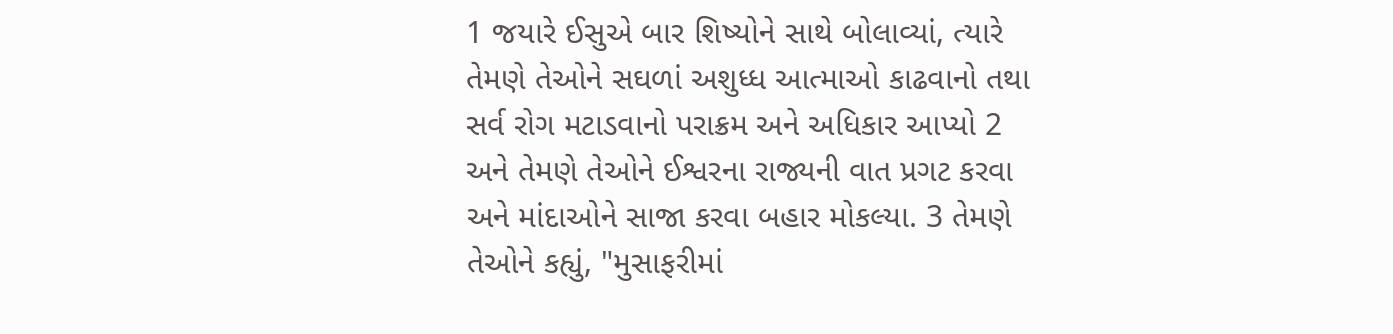1 જયારે ઈસુએ બાર શિષ્યોને સાથે બોલાવ્યાં, ત્યારે તેમણે તેઓને સઘળાં અશુધ્ધ આત્માઓ કાઢવાનો તથા સર્વ રોગ મટાડવાનો પરાક્રમ અને અધિકાર આપ્યો 2 અને તેમણે તેઓને ઈશ્વરના રાજ્યની વાત પ્રગટ કરવા અને માંદાઓને સાજા કરવા બહાર મોકલ્યા. 3 તેમણે તેઓને કહ્યું, "મુસાફરીમાં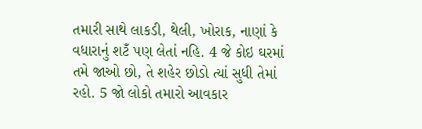તમારી સાથે લાકડી, થેલી, ખોરાક, નાણાં કે વધારાનું શટઁ પણ લેતાં નહિ. 4 જે કોઇ ઘરમાં તમે જાઓ છો, તે શહેર છોડો ત્યાં સુધી તેમાં રહો. 5 જો લોકો તમારો આવકાર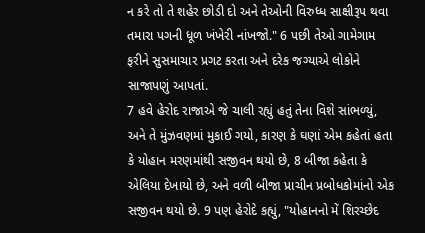ન કરે તો તે શહેર છોડી દો અને તેઓની વિરુધ્ધ સાક્ષીરૂપ થવા તમારા પગની ધૂળ ખંખેરી નાંખજો." 6 પછી તેઓ ગામેગામ ફરીને સુસમાચાર પ્રગટ કરતા અને દરેક જગ્યાએ લોકોને સાજાપણું આપતાં.
7 હવે હેરોદ રાજાએ જે ચાલી રહ્યું હતું તેના વિશે સાંભળ્યું, અને તે મુંઝવણમાં મુકાઈ ગયો, કારણ કે ઘણાં એમ કહેતાં હતા કે યોહાન મરણમાંથી સજીવન થયો છે, 8 બીજા કહેતા કે એલિયા દેખાયો છે, અને વળી બીજા પ્રાચીન પ્રબોધકોમાંનો એક સજીવન થયો છે. 9 પણ હેરોદે કહ્યું, "યોહાનનો મેં શિરચ્છેદ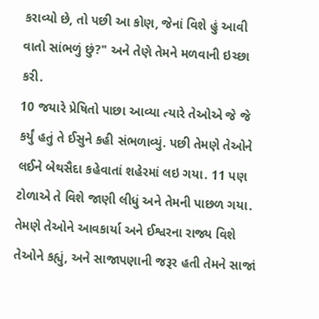કરાવ્યો છે, તો પછી આ કોણ, જેનાં વિશે હું આવી વાતો સાંભળું છું?" અને તેણે તેમને મળવાની ઇચ્છા કરી.
10 જયારે પ્રેષિતો પાછા આવ્યા ત્યારે તેઓએ જે જે કર્યું હતું તે ઈસુને કહી સંભળાવ્યું. પછી તેમણે તેઓને લઈને બેથસૈદા કહેવાતાં શહેરમાં લઇ ગયા. 11 પણ ટોળાએ તે વિશે જાણી લીધું અને તેમની પાછળ ગયા. તેમણે તેઓને આવકાર્યા અને ઈશ્વરના રાજ્ય વિશે તેઓને કહ્યું, અને સાજાપણાની જરૂર હતી તેમને સાજાં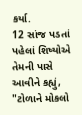કર્યા.
12 સાંજ પડતાં પહેલાં શિષ્યોએ તેમની પાસે આવીને કહ્યું, "ટોળાને મોકલો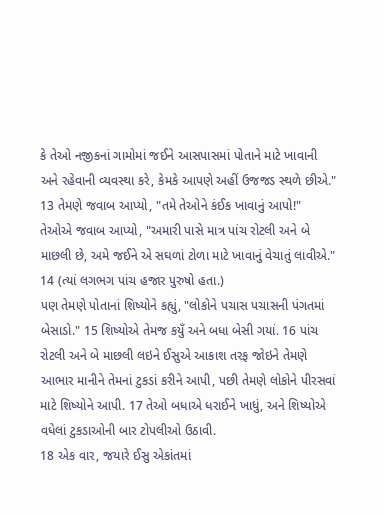કે તેઓ નજીકનાં ગામોમાં જઈને આસપાસમાં પોતાને માટે ખાવાની અને રહેવાની વ્યવસ્થા કરે, કેમકે આપણે અહીં ઉજજડ સ્થળે છીએ."
13 તેમણે જવાબ આપ્યો, "તમે તેઓને કંઈક ખાવાનું આપો!"
તેઓએ જવાબ આપ્યો, "અમારી પાસે માત્ર પાંચ રોટલી અને બે માછલી છે, અમે જઈને એ સઘળાં ટોળા માટે ખાવાનું વેચાતું લાવીએ." 14 (ત્યાં લગભગ પાંચ હજાર પુરુષો હતા.)
પણ તેમણે પોતાનાં શિષ્યોને કહ્યું, "લોકોને પચાસ પચાસની પંગતમાં બેસાડો." 15 શિષ્યોએ તેમજ કયુઁ અને બધા બેસી ગયાં. 16 પાંચ રોટલી અને બે માછલી લઇને ઈસુએ આકાશ તરફ જોઇને તેમણે આભાર માનીને તેમનાં ટુકડાં કરીને આપી, પછી તેમણે લોકોને પીરસવાં માટે શિષ્યોને આપી. 17 તેઓ બધાએ ધરાઈને ખાધું, અને શિષ્યોએ વધેલાં ટુકડાઓની બાર ટોપલીઓ ઉઠાવી.
18 એક વાર, જયારે ઈસુ એકાંતમાં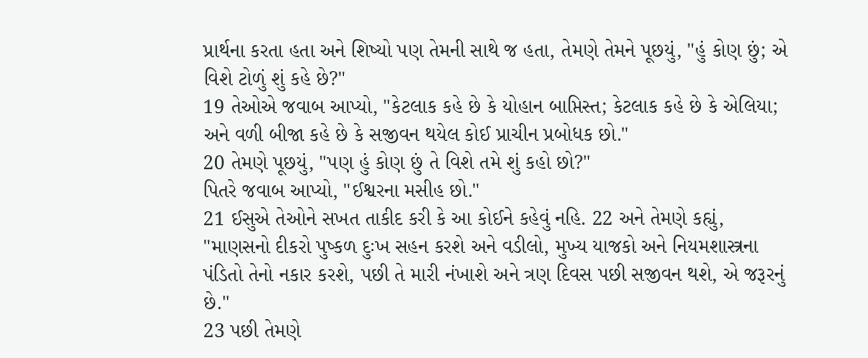પ્રાર્થના કરતા હતા અને શિષ્યો પણ તેમની સાથે જ હતા, તેમણે તેમને પૂછયું, "હું કોણ છું; એ વિશે ટોળું શું કહે છે?"
19 તેઓએ જવાબ આપ્યો, "કેટલાક કહે છે કે યોહાન બાપ્તિસ્ત; કેટલાક કહે છે કે એલિયા; અને વળી બીજા કહે છે કે સજીવન થયેલ કોઈ પ્રાચીન પ્રબોધક છો."
20 તેમણે પૂછયું, "પણ હું કોણ છું તે વિશે તમે શું કહો છો?"
પિતરે જવાબ આપ્યો, "ઈશ્વરના મસીહ છો."
21 ઈસુએ તેઓને સખત તાકીદ કરી કે આ કોઈને કહેવું નહિ. 22 અને તેમણે કહ્યું, "માણસનો દીકરો પુષ્કળ દુઃખ સહન કરશે અને વડીલો, મુખ્ય યાજકો અને નિયમશાસ્ત્રના પંડિતો તેનો નકાર કરશે, પછી તે મારી નંખાશે અને ત્રણ દિવસ પછી સજીવન થશે, એ જરૂરનું છે."
23 પછી તેમણે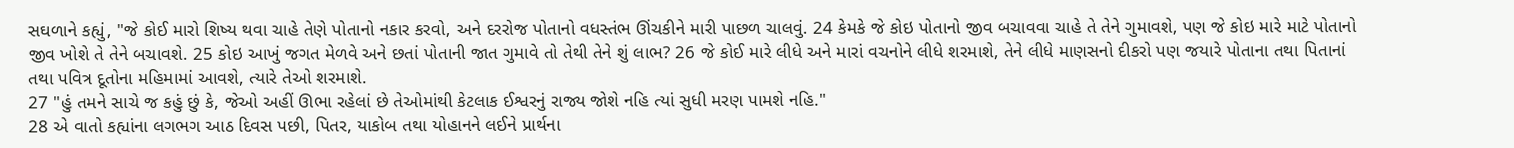સઘળાને કહ્યું, "જે કોઈ મારો શિષ્ય થવા ચાહે તેણે પોતાનો નકાર કરવો, અને દરરોજ પોતાનો વધસ્તંભ ઊંચકીને મારી પાછળ ચાલવું. 24 કેમકે જે કોઇ પોતાનો જીવ બચાવવા ચાહે તે તેને ગુમાવશે, પણ જે કોઇ મારે માટે પોતાનો જીવ ખોશે તે તેને બચાવશે. 25 કોઇ આખું જગત મેળવે અને છતાં પોતાની જાત ગુમાવે તો તેથી તેને શું લાભ? 26 જે કોઈ મારે લીધે અને મારાં વચનોને લીધે શરમાશે, તેને લીધે માણસનો દીકરો પણ જયારે પોતાના તથા પિતાનાં તથા પવિત્ર દૂતોના મહિમામાં આવશે, ત્યારે તેઓ શરમાશે.
27 "હું તમને સાચે જ કહું છું કે, જેઓ અહીં ઊભા રહેલાં છે તેઓમાંથી કેટલાક ઈશ્વરનું રાજ્ય જોશે નહિ ત્યાં સુધી મરણ પામશે નહિ."
28 એ વાતો કહ્યાંના લગભગ આઠ દિવસ પછી, પિતર, યાકોબ તથા યોહાનને લઈને પ્રાર્થના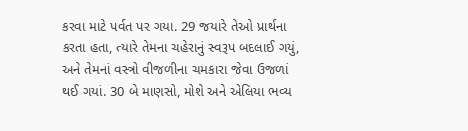કરવા માટે પર્વત પર ગયા. 29 જયારે તેઓ પ્રાર્થના કરતા હતા, ત્યારે તેમના ચહેરાનું સ્વરૂપ બદલાઈ ગયું, અને તેમનાં વસ્ત્રો વીજળીના ચમકારા જેવા ઉજળાં થઈ ગયાં. 30 બે માણસો, મોશે અને એલિયા ભવ્ય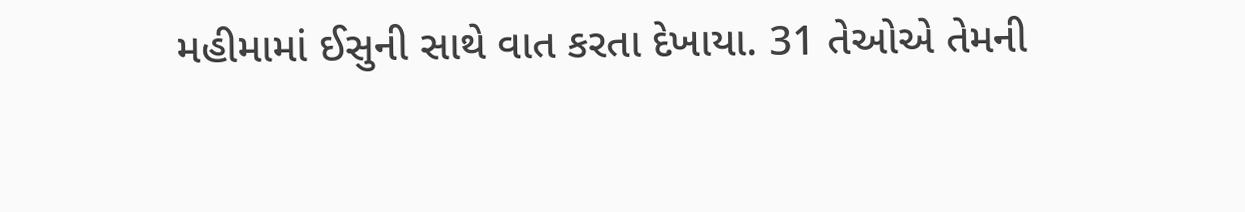મહીમામાં ઈસુની સાથે વાત કરતા દેખાયા. 31 તેઓએ તેમની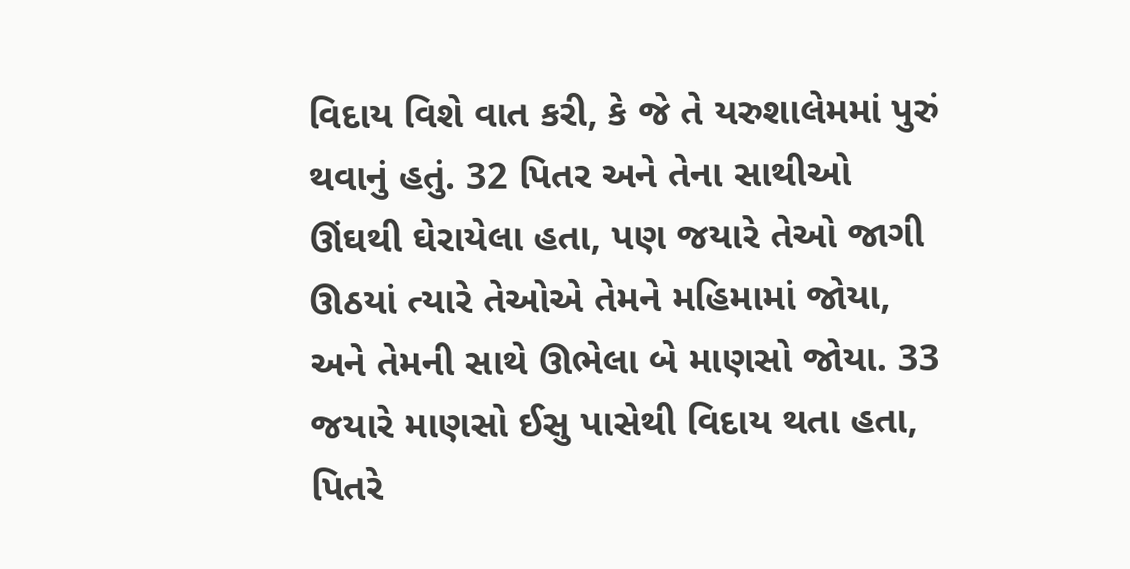વિદાય વિશે વાત કરી, કે જે તે યરુશાલેમમાં પુરું થવાનું હતું. 32 પિતર અને તેના સાથીઓ ઊંઘથી ઘેરાયેલા હતા, પણ જયારે તેઓ જાગી ઊઠયાં ત્યારે તેઓએ તેમને મહિમામાં જોયા, અને તેમની સાથે ઊભેલા બે માણસો જોયા. 33 જયારે માણસો ઈસુ પાસેથી વિદાય થતા હતા, પિતરે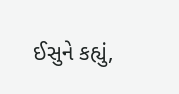ઈસુને કહ્યું,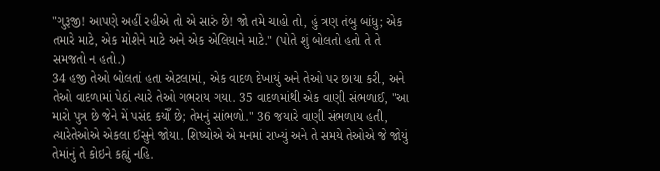"ગુરૂજી! આપણે અહીં રહીએ તો એ સારું છે! જો તમે ચાહો તો, હું ત્રણ તંબુ બાંધુ; એક તમારે માટે, એક મોશેને માટે અને એક એલિયાને માટે." (પોતે શું બોલતો હતો તે તે સમજતો ન હતો.)
34 હજી તેઓ બોલતાં હતા એટલામાં, એક વાદળ દેખાયું અને તેઓ પર છાયા કરી, અને તેઓ વાદળામાં પેઠાં ત્યારે તેઓ ગભરાય ગયા. 35 વાદળમાંથી એક વાણી સંભળાઈ, "આ મારો પુત્ર છે જેને મેં પસંદ કયોઁ છે; તેમનું સાંભળો." 36 જયારે વાણી સંભળાય હતી, ત્યારેતેઓએ એકલા ઈસુને જોયા. શિષ્યોએ એ મનમાં રાખ્યું અને તે સમયે તેઓએ જે જોયું તેમાંનું તે કોઇને કહ્યું નહિ.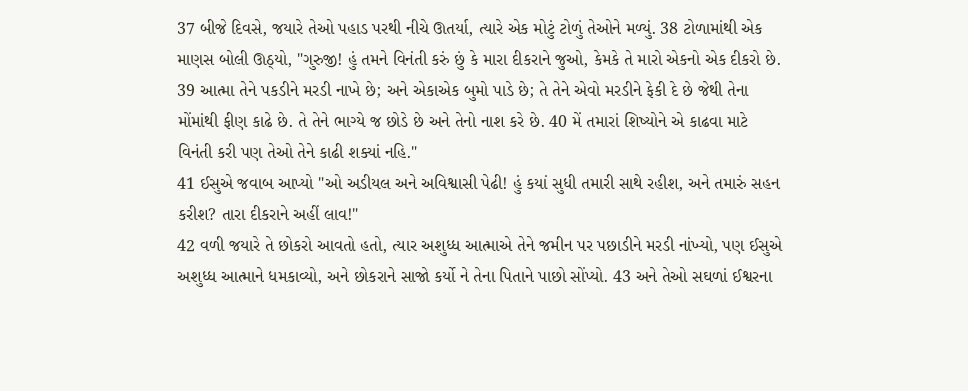37 બીજે દિવસે, જયારે તેઓ પહાડ પરથી નીચે ઊતર્યા, ત્યારે એક મોટું ટોળું તેઓને મળ્યું. 38 ટોળામાંથી એક માણસ બોલી ઊઠ્યો, "ગુરુજી! હું તમને વિનંતી કરું છું કે મારા દીકરાને જુઓ, કેમકે તે મારો એકનો એક દીકરો છે. 39 આત્મા તેને પકડીને મરડી નાખે છે; અને એકાએક બુમો પાડે છે; તે તેને એવો મરડીને ફેકી દે છે જેથી તેના મોંમાંથી ફીણ કાઢે છે. તે તેને ભાગ્યે જ છોડે છે અને તેનો નાશ કરે છે. 40 મેં તમારાં શિષ્યોને એ કાઢવા માટે વિનંતી કરી પણ તેઓ તેને કાઢી શક્યાં નહિ."
41 ઈસુએ જવાબ આપ્યો "ઓ અડીયલ અને અવિશ્વાસી પેઢી! હું કયાં સુધી તમારી સાથે રહીશ, અને તમારું સહન કરીશ? તારા દીકરાને અહીં લાવ!"
42 વળી જયારે તે છોકરો આવતો હતો, ત્યાર અશુધ્ધ આત્માએ તેને જમીન પર પછાડીને મરડી નાંખ્યો, પણ ઈસુએ અશુધ્ધ આત્માને ધમકાવ્યો, અને છોકરાને સાજો કર્યો ને તેના પિતાને પાછો સોંપ્યો. 43 અને તેઓ સઘળાં ઈશ્વરના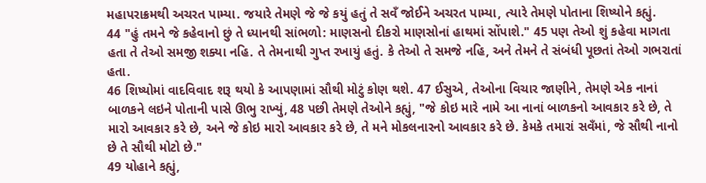મહાપરાક્રમથી અચરત પામ્યા. જયારે તેમણે જે જે કયું હતું તે સવઁ જોઈને અચરત પામ્યા, ત્યારે તેમણે પોતાના શિષ્યોને કહ્યું.
44 "હું તમને જે કહેવાનો છું તે ધ્યાનથી સાંભળો: માણસનો દીકરો માણસોનાં હાથમાં સોંપાશે." 45 પણ તેઓ શું કહેવા માગતા હતા તે તેઓ સમજી શક્યા નહિ. તે તેમનાથી ગુપ્ત રખાયું હતું. કે તેઓ તે સમજે નહિ, અને તેમને તે સંબંધી પૂછતાં તેઓ ગભરાતાં હતા.
46 શિષ્યોમાં વાદવિવાદ શરૂ થયો કે આપણામાં સૌથી મોટું કોણ થશે. 47 ઈસુએ, તેઓના વિચાર જાણીને, તેમણે એક નાનાં બાળકને લઇને પોતાની પાસે ઊભુ રાખ્યું, 48 પછી તેમણે તેઓને કહ્યું, "જે કોઇ મારે નામે આ નાનાં બાળકનો આવકાર કરે છે, તે મારો આવકાર કરે છે, અને જે કોઇ મારો આવકાર કરે છે, તે મને મોકલનારનો આવકાર કરે છે. કેમકે તમારાં સવઁમાં, જે સૌથી નાનો છે તે સૌથી મોટો છે."
49 યોહાને કહ્યું,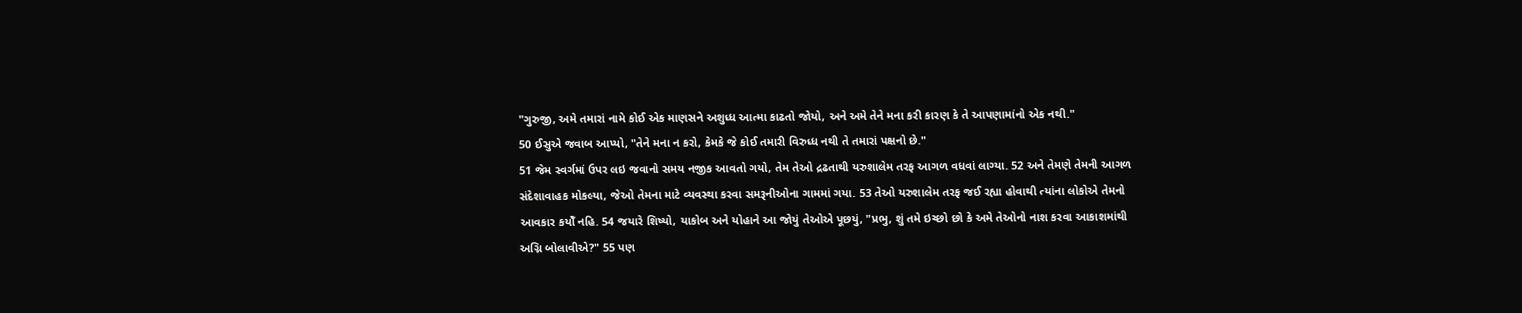"ગુરુજી, અમે તમારાં નામે કોઈ એક માણસને અશુધ્ધ આત્મા કાઢતો જોયો, અને અમે તેને મના કરી કારણ કે તે આપણામાંનો એક નથી."
50 ઈસુએ જવાબ આપ્યો, "તેને મના ન કરો, કેમકે જે કોઈ તમારી વિરુધ્ધ નથી તે તમારાં પક્ષનો છે."
51 જેમ સ્વર્ગમાં ઉપર લઇ જવાનો સમય નજીક આવતો ગયો, તેમ તેઓ દ્રઢતાથી યરુશાલેમ તરફ આગળ વધવાં લાગ્યા. 52 અને તેમણે તેમની આગળ સંદેશાવાહક મોકલ્યા, જેઓ તેમના માટે વ્યવસ્થા કરવા સમરૂનીઓના ગામમાં ગયા. 53 તેઓ યરુશાલેમ તરફ જઈ રહ્યા હોવાથી ત્યાંના લોકોએ તેમનો આવકાર કયોઁ નહિ. 54 જયારે શિષ્યો, યાકોબ અને યોહાને આ જોયું તેઓએ પૂછયું, "પ્રભુ, શું તમે ઇચ્છો છો કે અમે તેઓનો નાશ કરવા આકાશમાંથી અગ્નિ બોલાવીએ?" 55 પણ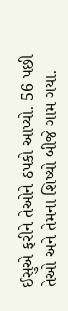ઈસુએ ફરીને તેઓને ઠપકો આપ્યો. 56 પછી તેઓ અને તેમના શિષ્યો બીજે ગામ ગયા.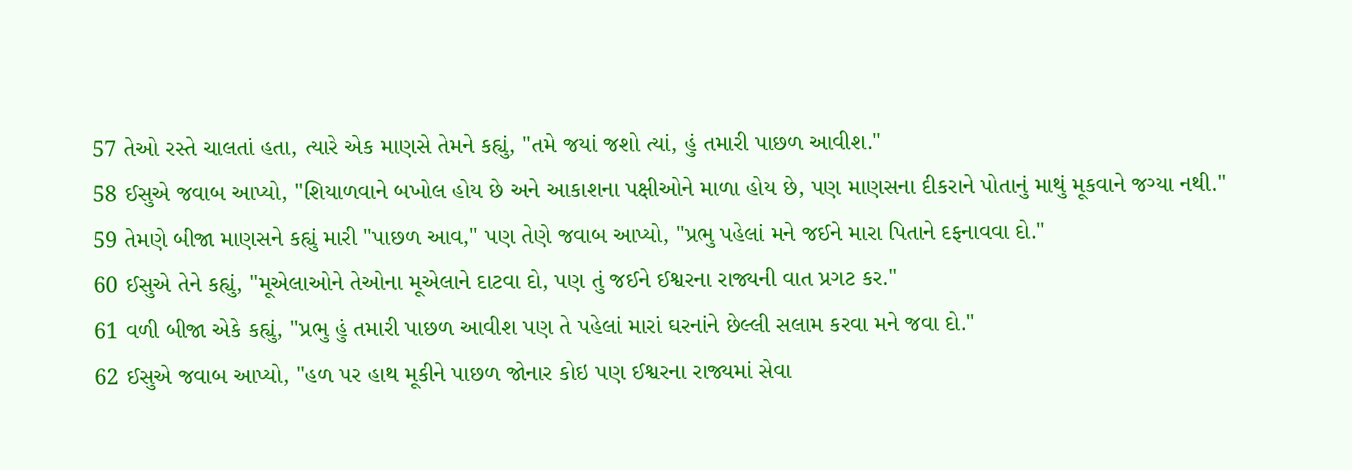57 તેઓ રસ્તે ચાલતાં હતા, ત્યારે એક માણસે તેમને કહ્યું, "તમે જયાં જશો ત્યાં, હું તમારી પાછળ આવીશ."
58 ઈસુએ જવાબ આપ્યો, "શિયાળવાને બખોલ હોય છે અને આકાશના પક્ષીઓને માળા હોય છે, પણ માણસના દીકરાને પોતાનું માથું મૂકવાને જગ્યા નથી."
59 તેમણે બીજા માણસને કહ્યું મારી "પાછળ આવ," પણ તેણે જવાબ આપ્યો, "પ્રભુ પહેલાં મને જઈને મારા પિતાને દફનાવવા દો."
60 ઈસુએ તેને કહ્યું, "મૂએલાઓને તેઓના મૂએલાને દાટવા દો, પણ તું જઈને ઈશ્વરના રાજ્યની વાત પ્રગટ કર."
61 વળી બીજા એકે કહ્યું, "પ્રભુ હું તમારી પાછળ આવીશ પણ તે પહેલાં મારાં ઘરનાંને છેલ્લી સલામ કરવા મને જવા દો."
62 ઈસુએ જવાબ આપ્યો, "હળ પર હાથ મૂકીને પાછળ જોનાર કોઇ પણ ઈશ્વરના રાજ્યમાં સેવા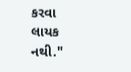કરવા લાયક નથી."